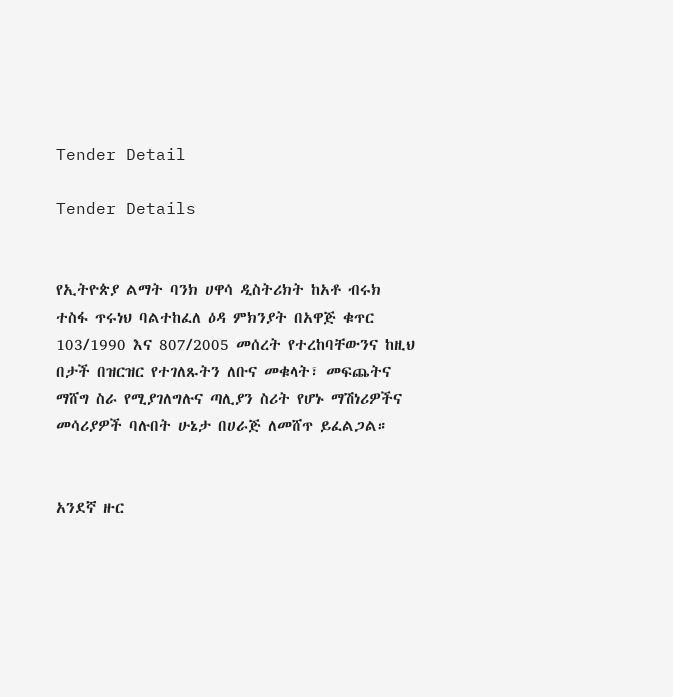Tender Detail

Tender Details


የኢትዮጵያ ልማት ባንክ ሀዋሳ ዲስትሪክት ከአቶ ብሩክ ተስፋ ጥሩነህ ባልተከፈለ ዕዳ ምክንያት በአዋጅ ቁጥር 103/1990 እና 807/2005 መሰረት የተረከባቸውንና ከዚህ በታች በዝርዝር የተገለጹትን ለቡና መቁላት፣ መፍጨትና ማሸግ ስራ የሚያገለግሉና ጣሊያን ስሪት የሆኑ ማሽነሪዎችና መሳሪያዎች ባሉበት ሁኔታ በሀራጅ ለመሸጥ ይፈልጋል።


አንደኛ ዙር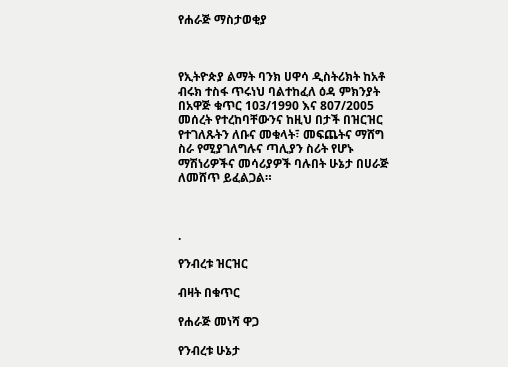የሐራጅ ማስታወቂያ



የኢትዮጵያ ልማት ባንክ ሀዋሳ ዲስትሪክት ከአቶ ብሩክ ተስፋ ጥሩነህ ባልተከፈለ ዕዳ ምክንያት በአዋጅ ቁጥር 103/1990 እና 807/2005 መሰረት የተረከባቸውንና ከዚህ በታች በዝርዝር የተገለጹትን ለቡና መቁላት፣ መፍጨትና ማሸግ ስራ የሚያገለግሉና ጣሊያን ስሪት የሆኑ ማሽነሪዎችና መሳሪያዎች ባሉበት ሁኔታ በሀራጅ ለመሸጥ ይፈልጋል።



.

የንብረቱ ዝርዝር

ብዛት በቁጥር

የሐራጅ መነሻ ዋጋ

የንብረቱ ሁኔታ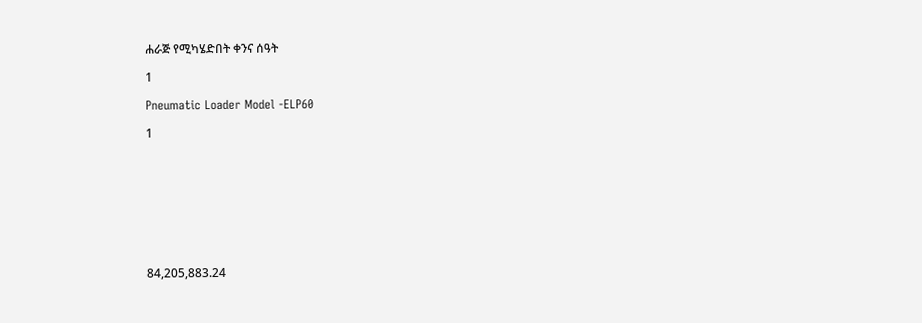ሐራጅ የሚካሄድበት ቀንና ሰዓት

1

Pneumatic Loader Model -ELP60

1









84,205,883.24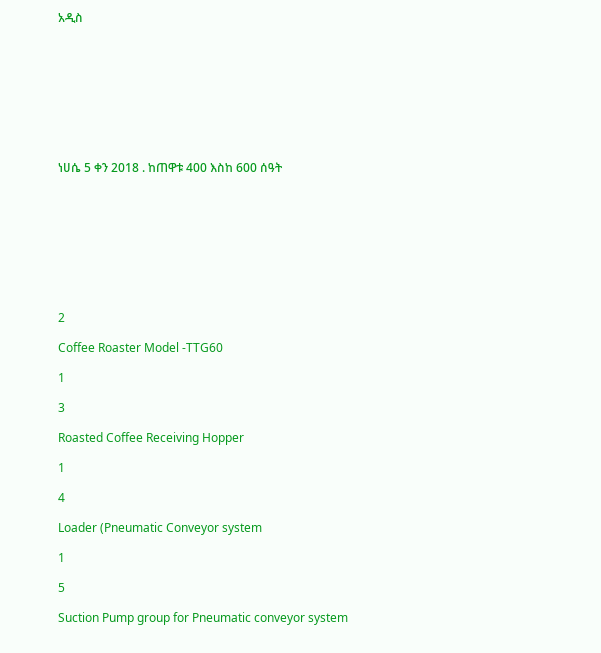አዲስ









ነሀሴ 5 ቀን 2018 . ከጠዋቱ 400 እስከ 600 ሰዓት









2

Coffee Roaster Model -TTG60

1

3

Roasted Coffee Receiving Hopper

1

4

Loader (Pneumatic Conveyor system

1

5

Suction Pump group for Pneumatic conveyor system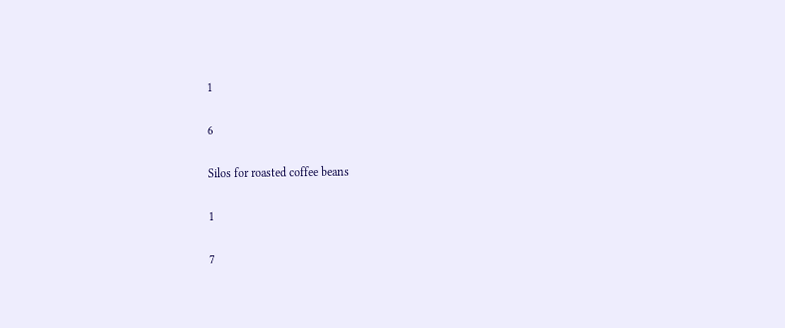1

6

Silos for roasted coffee beans

1

7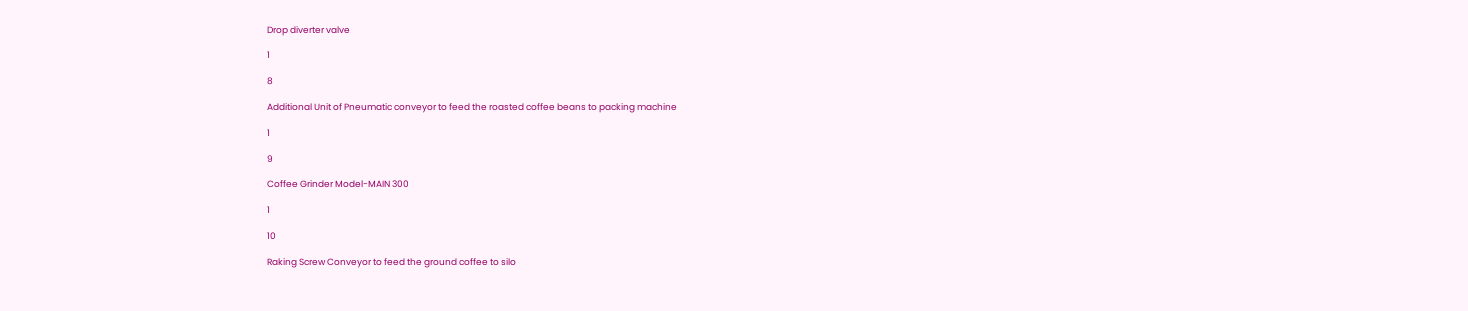Drop diverter valve

1

8

Additional Unit of Pneumatic conveyor to feed the roasted coffee beans to packing machine

1

9

Coffee Grinder Model-MAIN 300

1

10

Raking Screw Conveyor to feed the ground coffee to silo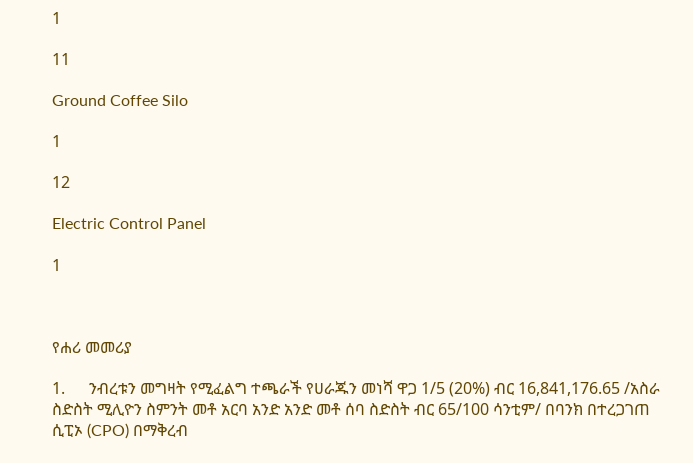1

11

Ground Coffee Silo

1

12

Electric Control Panel

1



የሐሪ መመሪያ

1.      ንብረቱን መግዛት የሚፈልግ ተጫራች የሀራጁን መነሻ ዋጋ 1/5 (20%) ብር 16,841,176.65 /አስራ ስድስት ሚሊዮን ስምንት መቶ አርባ አንድ አንድ መቶ ሰባ ስድስት ብር 65/100 ሳንቲም/ በባንክ በተረጋገጠ ሲፒኦ (CPO) በማቅረብ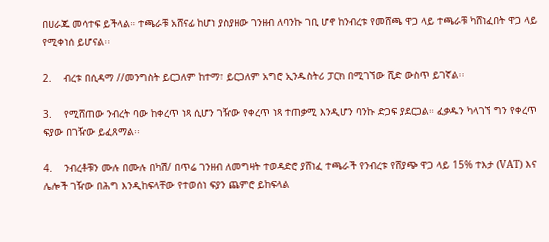በሀራጁ መሳተፍ ይችላል። ተጫራቹ አሸናፊ ከሆነ ያስያዘው ገንዘብ ለባንኩ ገቢ ሆኖ ከንብረቱ የመሸጫ ዋጋ ላይ ተጫራቹ ካሸነፈበት ዋጋ ላይ የሚቀነሰ ይሆናል፡፡

2.    ብረቱ በሲዳማ //መንግስት ይርጋለም ከተማ፣ ይርጋለም አግሮ ኢንዱስትሪ ፓርክ በሚገኘው ሺድ ውስጥ ይገኛል፡፡

3.    የሚሸጠው ንብረት ባው ከቀረጥ ነጻ ሲሆን ገዥው የቀረጥ ነጻ ተጠቃሚ እንዲሆን ባንኩ ድጋፍ ያደርጋል። ፈቃዱን ካላገኘ ግን የቀረጥ ፍያው በገዥው ይፈጸማል፡፡

4.    ንብረቶቹን ሙሉ በሙሉ በካሽ/ በጥሬ ገንዘብ ለመግዛት ተወዳድሮ ያሸነፈ ተጫራች የንብረቱ የሸያጭ ዋጋ ላይ 15% ተእታ (VAT) እና ሌሎች ገዥው በሕግ እንዲከፍላቸው የተወሰነ ፍያን ጨምሮ ይከፍላል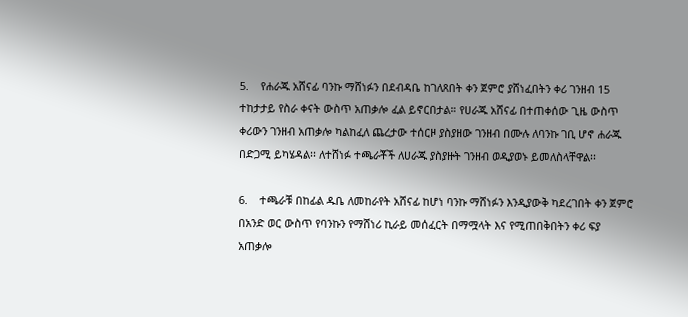5.    የሐራጁ አሸናፊ ባንኩ ማሸነፉን በደብዳቤ ከገለጸበት ቀን ጀምሮ ያሸነፈበትን ቀሪ ገንዘብ 15 ተከታታይ የስራ ቀናት ውስጥ አጠቃሎ ፈል ይኖርበታል። የሀራጁ አሸናፊ በተጠቀሰው ጊዜ ውስጥ ቀሪውን ገንዘብ አጠቃሎ ካልከፈለ ጨረታው ተሰርዞ ያስያዘው ገንዘብ በሙሉ ለባንኩ ገቢ ሆኖ ሐራጁ በድጋሚ ይካሄዳል፡፡ ለተሸነፉ ተጫራቾች ለሀራጁ ያስያዙት ገንዘብ ወዲያወኑ ይመለስላቸዋል፡፡

6.    ተጫራቹ በከፊል ዱቤ ለመከራየት አሸናፊ ከሆነ ባንኩ ማሸነፉን እንዲያውቅ ካደረገበት ቀን ጀምሮ በአንድ ወር ውስጥ የባንኩን የማሸነሪ ኪራይ መሰፈርት በማሟላት እና የሚጠበቅበትን ቀሪ ፍያ አጠቃሎ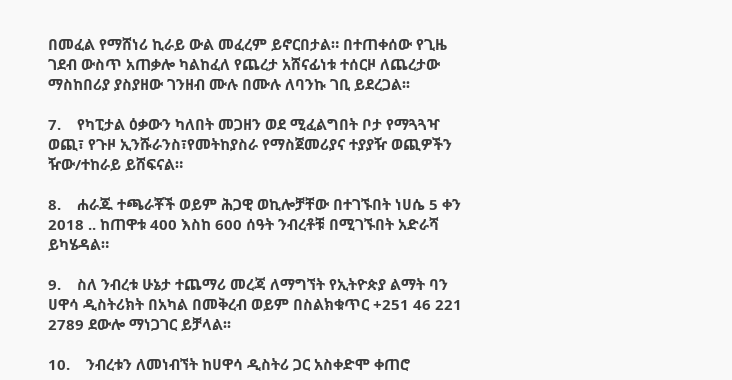በመፈል የማሸነሪ ኪራይ ውል መፈረም ይኖርበታል። በተጠቀሰው የጊዜ ገደብ ውስጥ አጠቃሎ ካልከፈለ የጨረታ አሸናፊነቱ ተሰርዞ ለጨረታው ማስከበሪያ ያስያዘው ገንዘብ ሙሉ በሙሉ ለባንኩ ገቢ ይደረጋል፡፡

7.    የካፒታል ዕቃውን ካለበት መጋዘን ወደ ሚፈልግበት ቦታ የማጓጓዣ ወጪ፣ የጉዞ ኢንሹራንስ፣የመትከያስራ የማስጀመሪያና ተያያዥ ወጪዎችን ዥው/ተከራይ ይሸፍናል።

8.    ሐራጁ ተጫራቾች ወይም ሕጋዊ ወኪሎቻቸው በተገኙበት ነሀሴ 5 ቀን 2018 .. ከጠዋቱ 400 እስከ 600 ሰዓት ንብረቶቹ በሚገኙበት አድራሻ ይካሄዳል።

9.    ስለ ንብረቱ ሁኔታ ተጨማሪ መረጃ ለማግኘት የኢትዮጵያ ልማት ባን ሀዋሳ ዲስትሪክት በአካል በመቅረብ ወይም በስልክቁጥር +251 46 221 2789 ደውሎ ማነጋገር ይቻላል፡፡

10.    ንብረቱን ለመነብኘት ከሀዋሳ ዲስትሪ ጋር አስቀድሞ ቀጠሮ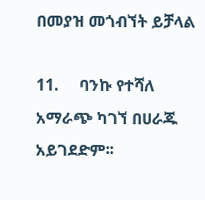በመያዝ መጎብኘት ይቻላል

11.     ባንኩ የተሻለ አማራጭ ካገኘ በሀራጁ አይገደድም፡፡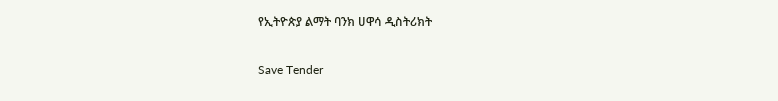የኢትዮጵያ ልማት ባንክ ሀዋሳ ዲስትሪክት

Save Tender